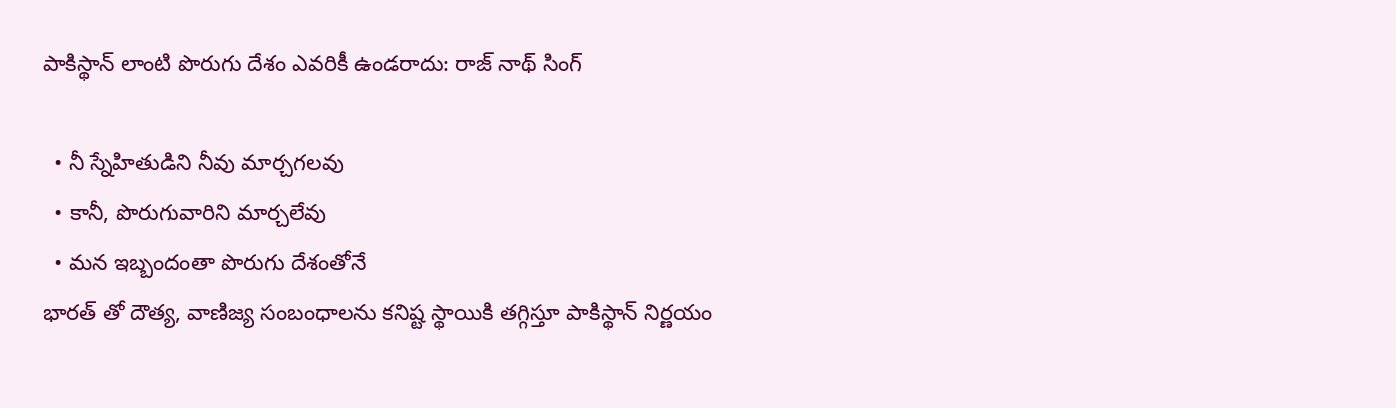పాకిస్థాన్ లాంటి పొరుగు దేశం ఎవరికీ ఉండరాదు: రాజ్ నాథ్ సింగ్

  • నీ స్నేహితుడిని నీవు మార్చగలవు
  • కానీ, పొరుగువారిని మార్చలేవు
  • మన ఇబ్బందంతా పొరుగు దేశంతోనే
భారత్ తో దౌత్య, వాణిజ్య సంబంధాలను కనిష్ట స్థాయికి తగ్గిస్తూ పాకిస్థాన్ నిర్ణయం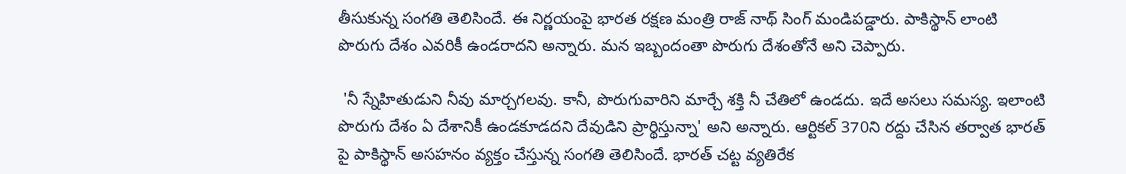తీసుకున్న సంగతి తెలిసిందే. ఈ నిర్ణయంపై భారత రక్షణ మంత్రి రాజ్ నాథ్ సింగ్ మండిపడ్డారు. పాకిస్థాన్ లాంటి పొరుగు దేశం ఎవరికీ ఉండరాదని అన్నారు. మన ఇబ్బందంతా పొరుగు దేశంతోనే అని చెప్పారు.

 'నీ స్నేహితుడుని నీవు మార్చగలవు. కానీ, పొరుగువారిని మార్చే శక్తి నీ చేతిలో ఉండదు. ఇదే అసలు సమస్య. ఇలాంటి పొరుగు దేశం ఏ దేశానికీ ఉండకూడదని దేవుడిని ప్రార్థిస్తున్నా' అని అన్నారు. ఆర్టికల్ 370ని రద్దు చేసిన తర్వాత భారత్ పై పాకిస్థాన్ అసహనం వ్యక్తం చేస్తున్న సంగతి తెలిసిందే. భారత్ చట్ట వ్యతిరేక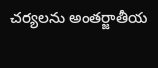చర్యలను అంతర్జాతీయ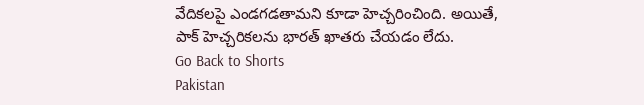వేదికలపై ఎండగడతామని కూడా హెచ్చరించింది. అయితే, పాక్ హెచ్చరికలను భారత్ ఖాతరు చేయడం లేదు.
Go Back to Shorts
Pakistan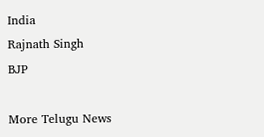India
Rajnath Singh
BJP

More Telugu News